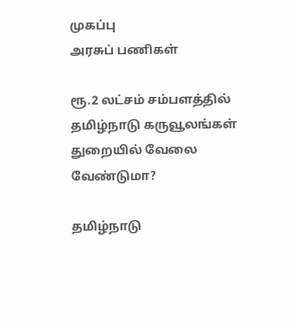முகப்பு
அரசுப் பணிகள்

ரூ.2 லட்சம் சம்பளத்தில் தமிழ்நாடு கருவூலங்கள் துறையில் வேலை வேண்டுமா?

தமிழ்நாடு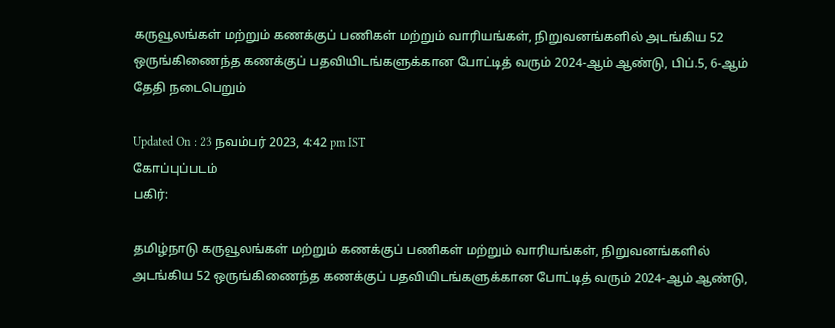கருவூலங்கள் மற்றும் கணக்குப் பணிகள் மற்றும் வாரியங்கள், நிறுவனங்களில் அடங்கிய 52 ஒருங்கிணைந்த கணக்குப் பதவியிடங்களுக்கான போட்டித் வரும் 2024-ஆம் ஆண்டு, பிப்.5, 6-ஆம் தேதி நடைபெறும்

Updated On : 23 நவம்பர் 2023, 4:42 pm IST
கோப்புப்படம்
பகிர்:

தமிழ்நாடு கருவூலங்கள் மற்றும் கணக்குப் பணிகள் மற்றும் வாரியங்கள், நிறுவனங்களில் அடங்கிய 52 ஒருங்கிணைந்த கணக்குப் பதவியிடங்களுக்கான போட்டித் வரும் 2024-ஆம் ஆண்டு,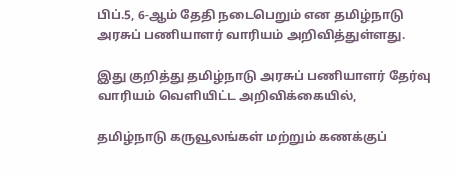பிப்.5, 6-ஆம் தேதி நடைபெறும் என தமிழ்நாடு அரசுப் பணியாளர் வாரியம் அறிவித்துள்ளது.

இது குறித்து தமிழ்நாடு அரசுப் பணியாளர் தேர்வு வாரியம் வெளியிட்ட அறிவிக்கையில்,

தமிழ்நாடு கருவூலங்கள் மற்றும் கணக்குப்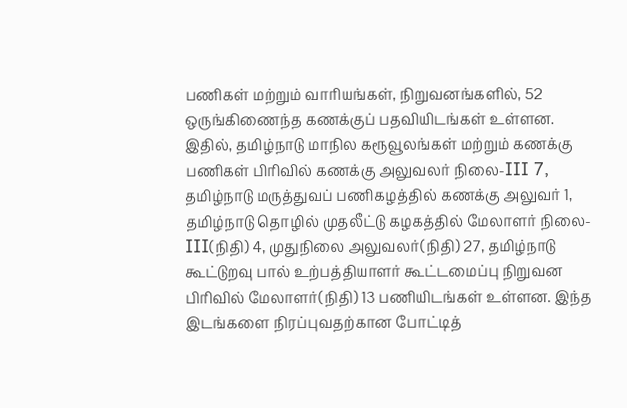பணிகள் மற்றும் வாரியங்கள், நிறுவனங்களில், 52 ஒருங்கிணைந்த கணக்குப் பதவியிடங்கள் உள்ளன. இதில், தமிழ்நாடு மாநில கரூவூலங்கள் மற்றும் கணக்கு பணிகள் பிரிவில் கணக்கு அலுவலர் நிலை-III 7, தமிழ்நாடு மருத்துவப் பணிகழத்தில் கணக்கு அலுவர் 1, தமிழ்நாடு தொழில் முதலீட்டு கழகத்தில் மேலாளர் நிலை-III(நிதி) 4, முதுநிலை அலுவலர்(நிதி) 27, தமிழ்நாடு கூட்டுறவு பால் உற்பத்தியாளர் கூட்டமைப்பு நிறுவன பிரிவில் மேலாளர்(நிதி) 13 பணியிடங்கள் உள்ளன. இந்த இடங்களை நிரப்புவதற்கான போட்டித்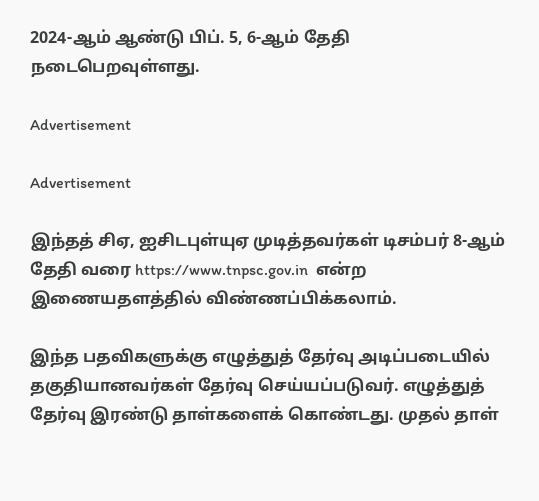2024-ஆம் ஆண்டு பிப். 5, 6-ஆம் தேதி நடைபெறவுள்ளது.

Advertisement

Advertisement

இந்தத் சிஏ, ஐசிடபுள்யுஏ முடித்தவர்கள் டிசம்பர் 8-ஆம் தேதி வரை https://www.tnpsc.gov.in  என்ற இணையதளத்தில் விண்ணப்பிக்கலாம்.

இந்த பதவிகளுக்கு எழுத்துத் தேர்வு அடிப்படையில் தகுதியானவர்கள் தேர்வு செய்யப்படுவர். எழுத்துத் தேர்வு இரண்டு தாள்களைக் கொண்டது. முதல் தாள்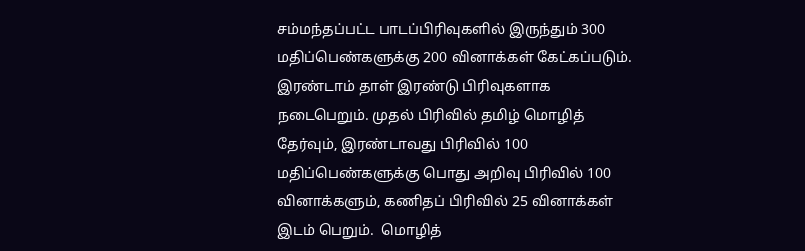சம்மந்தப்பட்ட பாடப்பிரிவுகளில் இருந்தும் 300 மதிப்பெண்களுக்கு 200 வினாக்கள் கேட்கப்படும். இரண்டாம் தாள் இரண்டு பிரிவுகளாக நடைபெறும். முதல் பிரிவில் தமிழ் மொழித் தேர்வும், இரண்டாவது பிரிவில் 100 மதிப்பெண்களுக்கு பொது அறிவு பிரிவில் 100 வினாக்களும், கணிதப் பிரிவில் 25 வினாக்கள் இடம் பெறும்.  மொழித்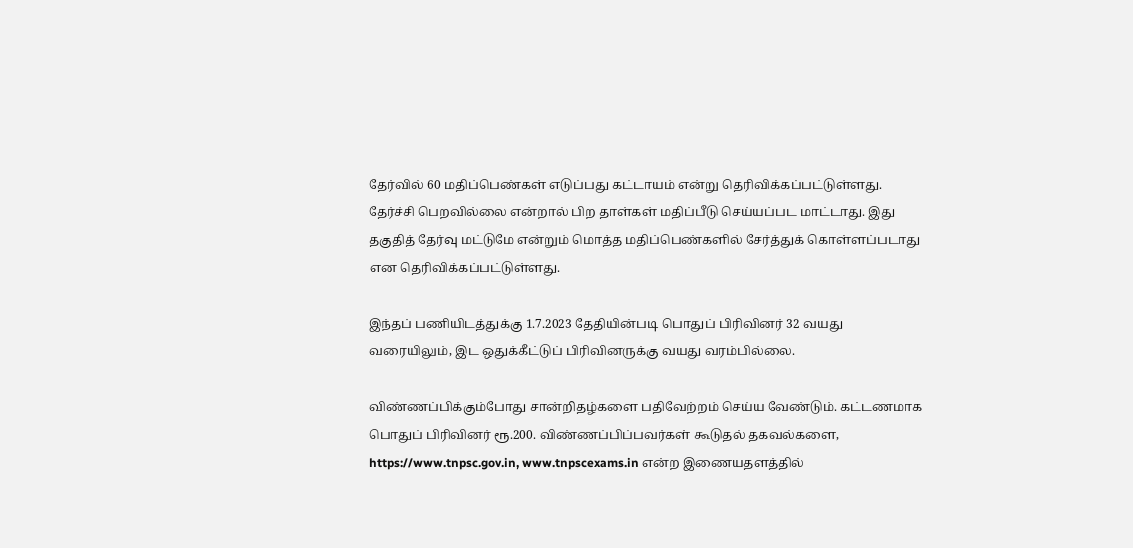தேர்வில் 60 மதிப்பெண்கள் எடுப்பது கட்டாயம் என்று தெரிவிக்கப்பட்டுள்ளது. தேர்ச்சி பெறவில்லை என்றால் பிற தாள்கள் மதிப்பீடு செய்யப்பட மாட்டாது. இது தகுதித் தேர்வு மட்டுமே என்றும் மொத்த மதிப்பெண்களில் சேர்த்துக் கொள்ளப்படாது என தெரிவிக்கப்பட்டுள்ளது.

இந்தப் பணியிடத்துக்கு 1.7.2023 தேதியின்படி பொதுப் பிரிவினர் 32 வயது வரையிலும், இட ஒதுக்கீட்டுப் பிரிவினருக்கு வயது வரம்பில்லை.

விண்ணப்பிக்கும்போது சான்றிதழ்களை பதிவேற்றம் செய்ய வேண்டும். கட்டணமாக பொதுப் பிரிவினர் ரூ.200. விண்ணப்பிப்பவர்கள் கூடுதல் தகவல்களை, https://www.tnpsc.gov.in, www.tnpscexams.in என்ற இணையதளத்தில்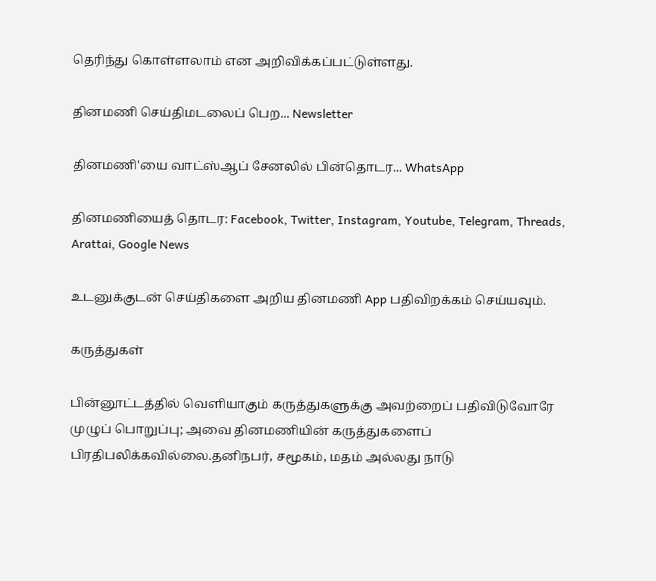தெரிந்து கொள்ளலாம் என அறிவிக்கப்பட்டுள்ளது.

தினமணி செய்திமடலைப் பெற... Newsletter

தினமணி'யை வாட்ஸ்ஆப் சேனலில் பின்தொடர... WhatsApp

தினமணியைத் தொடர: Facebook, Twitter, Instagram, Youtube, Telegram, Threads, Arattai, Google News

உடனுக்குடன் செய்திகளை அறிய தினமணி App பதிவிறக்கம் செய்யவும்.

கருத்துகள்

பின்னூட்டத்தில் வெளியாகும் கருத்துகளுக்கு அவற்றைப் பதிவிடுவோரே முழுப் பொறுப்பு; அவை தினமணியின் கருத்துகளைப் பிரதிபலிக்கவில்லை.தனிநபர், சமூகம், மதம் அல்லது நாடு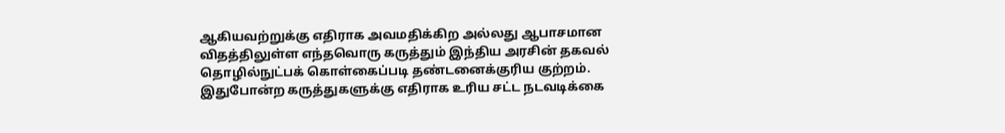ஆகியவற்றுக்கு எதிராக அவமதிக்கிற அல்லது ஆபாசமான விதத்திலுள்ள எந்தவொரு கருத்தும் இந்திய அரசின் தகவல் தொழில்நுட்பக் கொள்கைப்படி தண்டனைக்குரிய குற்றம். இதுபோன்ற கருத்துகளுக்கு எதிராக உரிய சட்ட நடவடிக்கை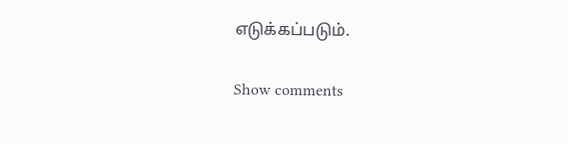எடுக்கப்படும்.

Show comments